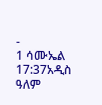-
1 ሳሙኤል 17:37አዲስ ዓለም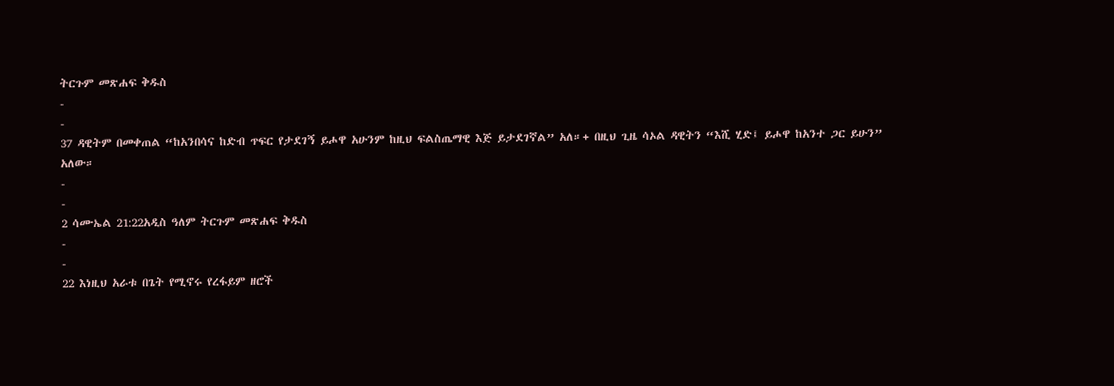ትርጉም መጽሐፍ ቅዱስ
-
-
37 ዳዊትም በመቀጠል “ከአንበሳና ከድብ ጥፍር የታደገኝ ይሖዋ አሁንም ከዚህ ፍልስጤማዊ እጅ ይታደገኛል” አለ።+ በዚህ ጊዜ ሳኦል ዳዊትን “እሺ ሂድ፤ ይሖዋ ከአንተ ጋር ይሁን” አለው።
-
-
2 ሳሙኤል 21:22አዲስ ዓለም ትርጉም መጽሐፍ ቅዱስ
-
-
22 እነዚህ አራቱ በጌት የሚኖሩ የረፋይም ዘሮች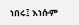ነበሩ፤ እነሱም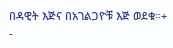በዳዊት እጅና በአገልጋዮቹ እጅ ወደቁ።+
-